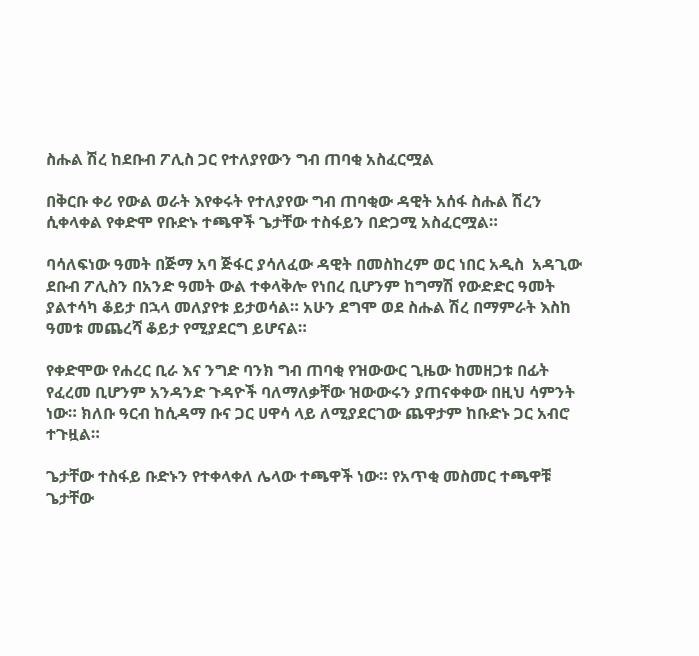ስሑል ሽረ ከደቡብ ፖሊስ ጋር የተለያየውን ግብ ጠባቂ አስፈርሟል

በቅርቡ ቀሪ የውል ወራት እየቀሩት የተለያየው ግብ ጠባቂው ዳዊት አሰፋ ስሑል ሽረን ሲቀላቀል የቀድሞ የቡድኑ ተጫዋች ጌታቸው ተስፋይን በድጋሚ አስፈርሟል።

ባሳለፍነው ዓመት በጅማ አባ ጅፋር ያሳለፈው ዳዊት በመስከረም ወር ነበር አዲስ  አዳጊው ደቡብ ፖሊስን በአንድ ዓመት ውል ተቀላቅሎ የነበረ ቢሆንም ከግማሽ የውድድር ዓመት ያልተሳካ ቆይታ በኋላ መለያየቱ ይታወሳል። አሁን ደግሞ ወደ ስሑል ሽረ በማምራት እስከ ዓመቱ መጨረሻ ቆይታ የሚያደርግ ይሆናል።

የቀድሞው የሐረር ቢራ እና ንግድ ባንክ ግብ ጠባቂ የዝውውር ጊዜው ከመዘጋቱ በፊት የፈረመ ቢሆንም አንዳንድ ጉዳዮች ባለማለቃቸው ዝውውሩን ያጠናቀቀው በዚህ ሳምንት ነው። ክለቡ ዓርብ ከሲዳማ ቡና ጋር ሀዋሳ ላይ ለሚያደርገው ጨዋታም ከቡድኑ ጋር አብሮ ተጉዟል።

ጌታቸው ተስፋይ ቡድኑን የተቀላቀለ ሌላው ተጫዋች ነው። የአጥቂ መስመር ተጫዋቹ ጌታቸው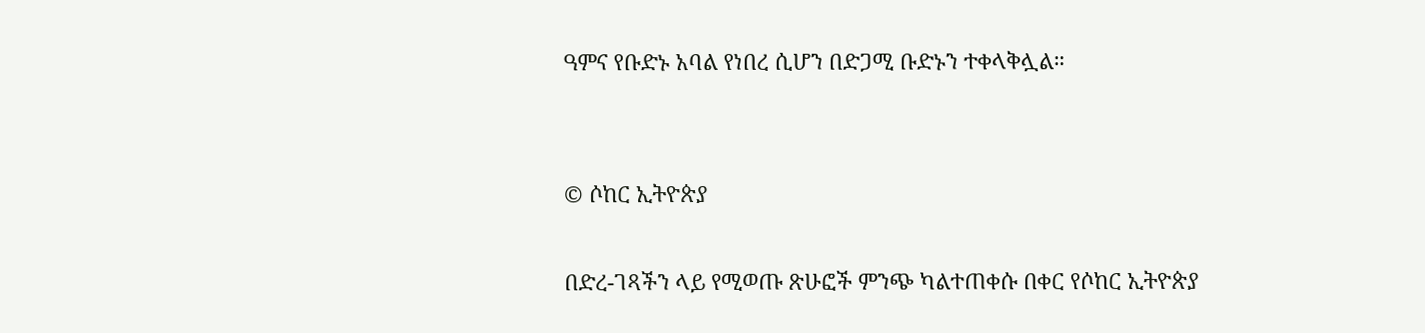ዓምና የቡድኑ አባል የነበረ ሲሆን በድጋሚ ቡድኑን ተቀላቅሏል።


© ሶከር ኢትዮጵያ

በድረ-ገጻችን ላይ የሚወጡ ጽሁፎች ምንጭ ካልተጠቀሱ በቀር የሶከር ኢትዮጵያ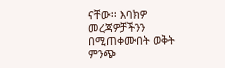ናቸው፡፡ እባክዎ መረጃዎቻችንን በሚጠቀሙበት ወቅት ምንጭ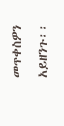መጥቀስዎን አይዘንጉ፡፡